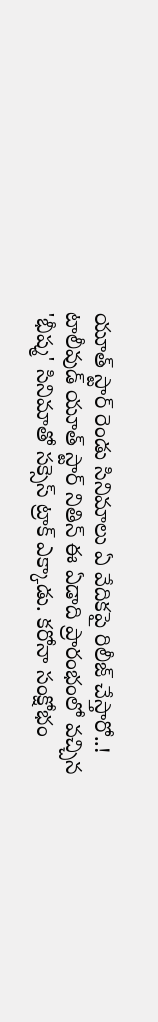యూత్ స్టార్ రెండు సినిమాలు ఏ వేదికపై రిలీజ్ చేస్తారో..!
టాలీవుడ్ యూత్ స్టార్ నితిన్ ఈ ఏడాది ప్రారంభంలో వచ్చిన 'భీష్మ' సినిమాతో సక్సెస్ ట్రాక్ ఎక్కాడు. కరోనా సంక్షోభం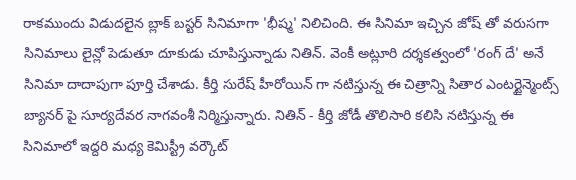రాకముందు విడుదలైన బ్లాక్ బస్టర్ సినిమాగా 'భీష్మ' నిలిచింది. ఈ సినిమా ఇచ్చిన జోష్ తో వరుసగా సినిమాలు లైన్లో పెడుతూ దూకుడు చూపిస్తున్నాడు నితిన్. వెంకీ అట్లూరి దర్శకత్వంలో 'రంగ్ దే' అనే సినిమా దాదాపుగా పూర్తి చేశాడు. కీర్తి సురేష్ హీరోయిన్ గా నటిస్తున్న ఈ చిత్రాన్ని సితార ఎంటర్టైన్మెంట్స్ బ్యానర్ పై సూర్యదేవర నాగవంశీ నిర్మిస్తున్నారు. నితిన్ - కీర్తి జోడీ తొలిసారి కలిసి నటిస్తున్న ఈ సినిమాలో ఇద్దరి మధ్య కెమిస్ట్రీ వర్కౌట్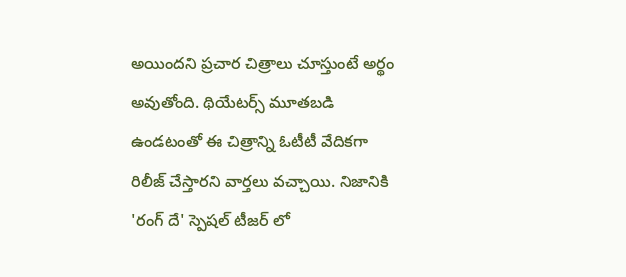అయిందని ప్రచార చిత్రాలు చూస్తుంటే అర్థం అవుతోంది. థియేటర్స్ మూతబడి ఉండటంతో ఈ చిత్రాన్ని ఓటీటీ వేదికగా రిలీజ్ చేస్తారని వార్తలు వచ్చాయి. నిజానికి 'రంగ్ దే' స్పెషల్ టీజర్ లో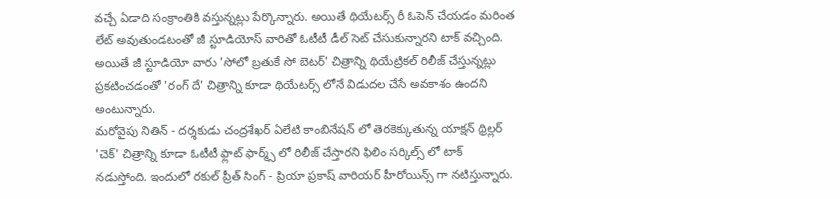వచ్చే ఏడాది సంక్రాంతికి వస్తున్నట్లు పేర్కొన్నారు. అయితే థియేటర్స్ రీ ఓపెన్ చేయడం మరింత లేట్ అవుతుండటంతో జీ స్టూడియోస్ వారితో ఓటీటీ డీల్ సెట్ చేసుకున్నారని టాక్ వచ్చింది. అయితే జీ స్టూడియో వారు 'సోలో బ్రతుకే సో బెటర్' చిత్రాన్ని థియేట్రికల్ రిలీజ్ చేస్తున్నట్లు ప్రకటించడంతో 'రంగ్ దే' చిత్రాన్ని కూడా థియేటర్స్ లోనే విడుదల చేసే అవకాశం ఉందని అంటున్నారు.
మరోవైపు నితిన్ - దర్శకుడు చంద్రశేఖర్ ఏలేటి కాంబినేషన్ లో తెరకెక్కుతున్న యాక్షన్ థ్రిల్లర్ 'చెక్' చిత్రాన్ని కూడా ఓటీటీ ఫ్లాట్ ఫార్మ్స్ లో రిలీజ్ చేస్తారని ఫిలిం సర్కిల్స్ లో టాక్ నడుస్తోంది. ఇందులో రకుల్ ప్రీత్ సింగ్ - ప్రియా ప్రకాష్ వారియర్ హీరోయిన్స్ గా నటిస్తున్నారు.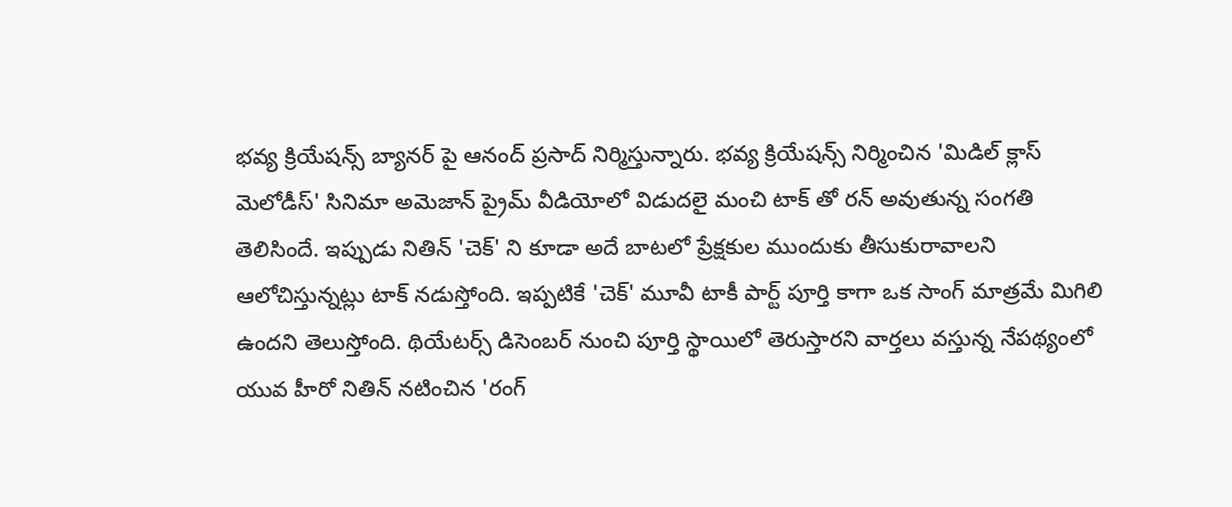భవ్య క్రియేషన్స్ బ్యానర్ పై ఆనంద్ ప్రసాద్ నిర్మిస్తున్నారు. భవ్య క్రియేషన్స్ నిర్మించిన 'మిడిల్ క్లాస్ మెలోడీస్' సినిమా అమెజాన్ ప్రైమ్ వీడియోలో విడుదలై మంచి టాక్ తో రన్ అవుతున్న సంగతి తెలిసిందే. ఇప్పుడు నితిన్ 'చెక్' ని కూడా అదే బాటలో ప్రేక్షకుల ముందుకు తీసుకురావాలని ఆలోచిస్తున్నట్లు టాక్ నడుస్తోంది. ఇప్పటికే 'చెక్' మూవీ టాకీ పార్ట్ పూర్తి కాగా ఒక సాంగ్ మాత్రమే మిగిలి ఉందని తెలుస్తోంది. థియేటర్స్ డిసెంబర్ నుంచి పూర్తి స్థాయిలో తెరుస్తారని వార్తలు వస్తున్న నేపథ్యంలో యువ హీరో నితిన్ నటించిన 'రంగ్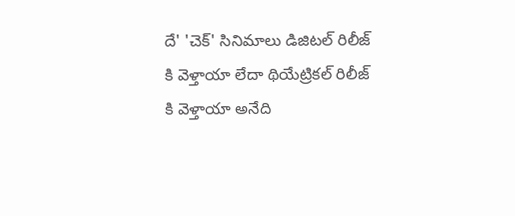దే' 'చెక్' సినిమాలు డిజిటల్ రిలీజ్ కి వెళ్తాయా లేదా థియేట్రికల్ రిలీజ్ కి వెళ్తాయా అనేది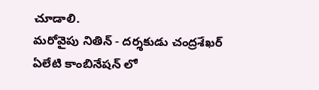చూడాలి.
మరోవైపు నితిన్ - దర్శకుడు చంద్రశేఖర్ ఏలేటి కాంబినేషన్ లో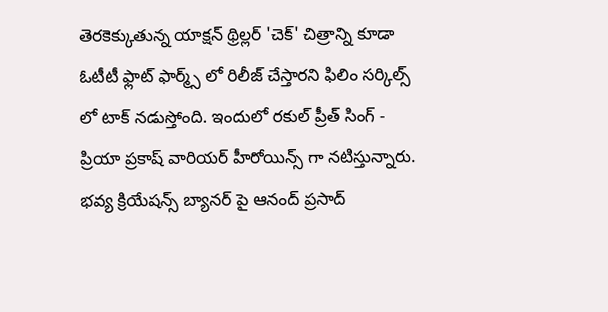తెరకెక్కుతున్న యాక్షన్ థ్రిల్లర్ 'చెక్' చిత్రాన్ని కూడా ఓటీటీ ఫ్లాట్ ఫార్మ్స్ లో రిలీజ్ చేస్తారని ఫిలిం సర్కిల్స్ లో టాక్ నడుస్తోంది. ఇందులో రకుల్ ప్రీత్ సింగ్ - ప్రియా ప్రకాష్ వారియర్ హీరోయిన్స్ గా నటిస్తున్నారు. భవ్య క్రియేషన్స్ బ్యానర్ పై ఆనంద్ ప్రసాద్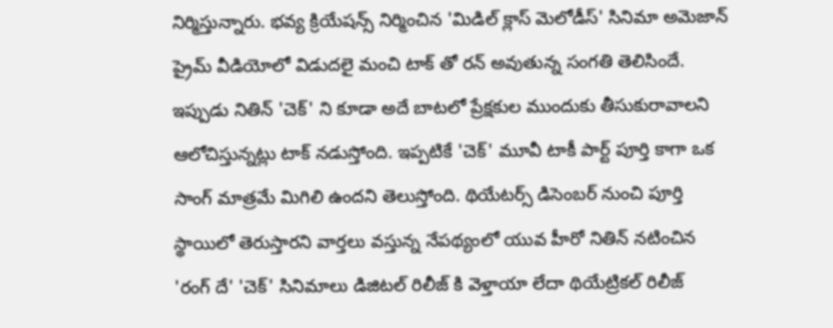నిర్మిస్తున్నారు. భవ్య క్రియేషన్స్ నిర్మించిన 'మిడిల్ క్లాస్ మెలోడీస్' సినిమా అమెజాన్ ప్రైమ్ వీడియోలో విడుదలై మంచి టాక్ తో రన్ అవుతున్న సంగతి తెలిసిందే. ఇప్పుడు నితిన్ 'చెక్' ని కూడా అదే బాటలో ప్రేక్షకుల ముందుకు తీసుకురావాలని ఆలోచిస్తున్నట్లు టాక్ నడుస్తోంది. ఇప్పటికే 'చెక్' మూవీ టాకీ పార్ట్ పూర్తి కాగా ఒక సాంగ్ మాత్రమే మిగిలి ఉందని తెలుస్తోంది. థియేటర్స్ డిసెంబర్ నుంచి పూర్తి స్థాయిలో తెరుస్తారని వార్తలు వస్తున్న నేపథ్యంలో యువ హీరో నితిన్ నటించిన 'రంగ్ దే' 'చెక్' సినిమాలు డిజిటల్ రిలీజ్ కి వెళ్తాయా లేదా థియేట్రికల్ రిలీజ్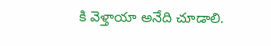కి వెళ్తాయా అనేది చూడాలి.